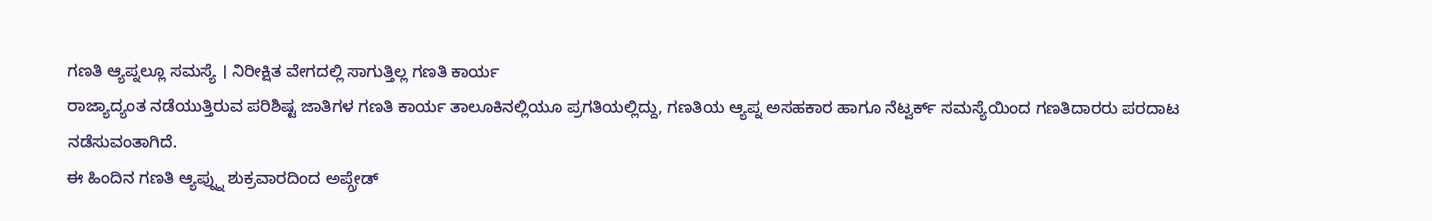ಗಣತಿ ಆ್ಯಪ್ನಲ್ಲೂ ಸಮಸ್ಯೆ । ನಿರೀಕ್ಷಿತ ವೇಗದಲ್ಲಿ ಸಾಗುತ್ತಿಲ್ಲ ಗಣತಿ ಕಾರ್ಯ
ರಾಜ್ಯಾದ್ಯಂತ ನಡೆಯುತ್ತಿರುವ ಪರಿಶಿಷ್ಟ ಜಾತಿಗಳ ಗಣತಿ ಕಾರ್ಯ ತಾಲೂಕಿನಲ್ಲಿಯೂ ಪ್ರಗತಿಯಲ್ಲಿದ್ದು, ಗಣತಿಯ ಆ್ಯಪ್ನ ಅಸಹಕಾರ ಹಾಗೂ ನೆಟ್ವರ್ಕ್ ಸಮಸ್ಯೆಯಿಂದ ಗಣತಿದಾರರು ಪರದಾಟ ನಡೆಸುವಂತಾಗಿದೆ.
ಈ ಹಿಂದಿನ ಗಣತಿ ಆ್ಯಪ್ನ್ನು ಶುಕ್ರವಾರದಿಂದ ಅಪ್ಗ್ರೇಡ್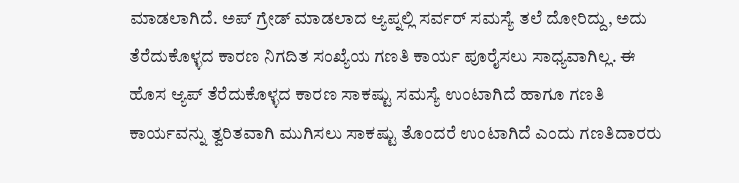ಮಾಡಲಾಗಿದೆ. ಅಪ್ ಗ್ರೇಡ್ ಮಾಡಲಾದ ಆ್ಯಪ್ನಲ್ಲಿ ಸರ್ವರ್ ಸಮಸ್ಯೆ ತಲೆ ದೋರಿದ್ದು, ಅದು ತೆರೆದುಕೊಳ್ಳದ ಕಾರಣ ನಿಗದಿತ ಸಂಖ್ಯೆಯ ಗಣತಿ ಕಾರ್ಯ ಪೂರೈಸಲು ಸಾಧ್ಯವಾಗಿಲ್ಲ. ಈ ಹೊಸ ಆ್ಯಪ್ ತೆರೆದುಕೊಳ್ಳದ ಕಾರಣ ಸಾಕಷ್ಟು ಸಮಸ್ಯೆ ಉಂಟಾಗಿದೆ ಹಾಗೂ ಗಣತಿ ಕಾರ್ಯವನ್ನು ತ್ವರಿತವಾಗಿ ಮುಗಿಸಲು ಸಾಕಷ್ಟು ತೊಂದರೆ ಉಂಟಾಗಿದೆ ಎಂದು ಗಣತಿದಾರರು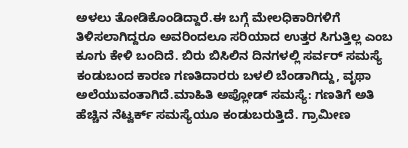ಅಳಲು ತೋಡಿಕೊಂಡಿದ್ದಾರೆ.ಈ ಬಗ್ಗೆ ಮೇಲಧಿಕಾರಿಗಳಿಗೆ ತಿಳಿಸಲಾಗಿದ್ದರೂ ಅವರಿಂದಲೂ ಸರಿಯಾದ ಉತ್ತರ ಸಿಗುತ್ತಿಲ್ಲ ಎಂಬ ಕೂಗು ಕೇಳಿ ಬಂದಿದೆ. ಬಿರು ಬಿಸಿಲಿನ ದಿನಗಳಲ್ಲಿ ಸರ್ವರ್ ಸಮಸ್ಯೆ ಕಂಡುಬಂದ ಕಾರಣ ಗಣತಿದಾರರು ಬಳಲಿ ಬೆಂಡಾಗಿದ್ದು, ವೃಥಾ ಅಲೆಯುವಂತಾಗಿದೆ.ಮಾಹಿತಿ ಅಪ್ಲೋಡ್ ಸಮಸ್ಯೆ: ಗಣತಿಗೆ ಅತಿ ಹೆಚ್ಚಿನ ನೆಟ್ವರ್ಕ್ ಸಮಸ್ಯೆಯೂ ಕಂಡುಬರುತ್ತಿದೆ. ಗ್ರಾಮೀಣ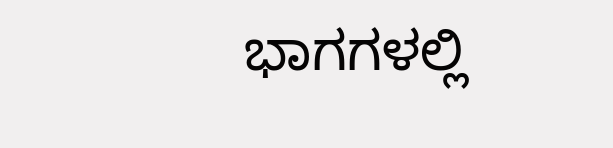ಭಾಗಗಳಲ್ಲಿ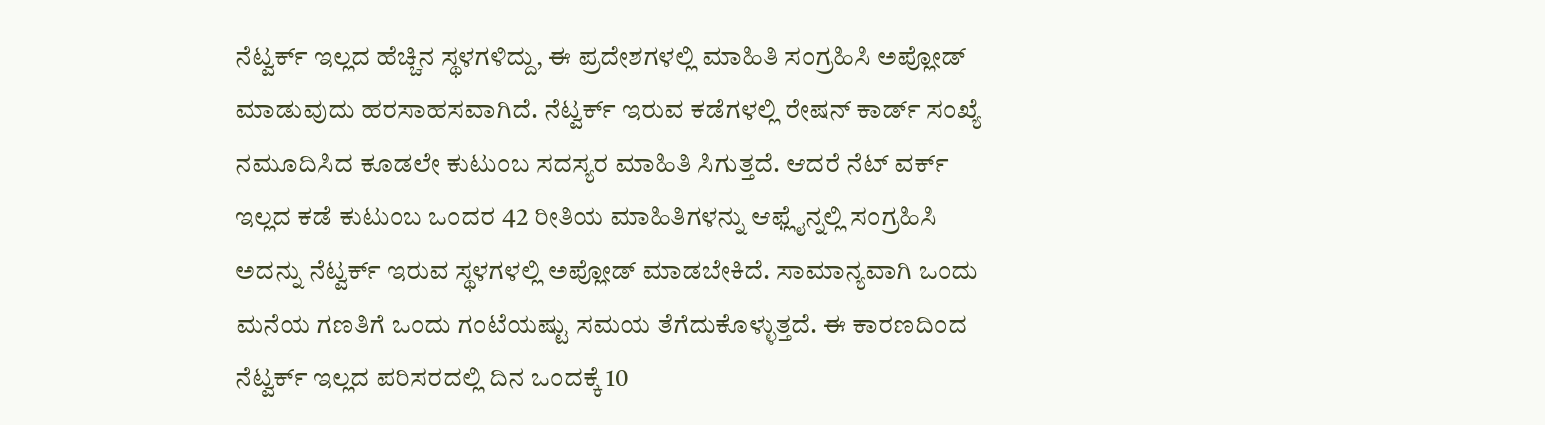ನೆಟ್ವರ್ಕ್ ಇಲ್ಲದ ಹೆಚ್ಚಿನ ಸ್ಥಳಗಳಿದ್ದು, ಈ ಪ್ರದೇಶಗಳಲ್ಲಿ ಮಾಹಿತಿ ಸಂಗ್ರಹಿಸಿ ಅಪ್ಲೋಡ್ ಮಾಡುವುದು ಹರಸಾಹಸವಾಗಿದೆ. ನೆಟ್ವರ್ಕ್ ಇರುವ ಕಡೆಗಳಲ್ಲಿ ರೇಷನ್ ಕಾರ್ಡ್ ಸಂಖ್ಯೆ ನಮೂದಿಸಿದ ಕೂಡಲೇ ಕುಟುಂಬ ಸದಸ್ಯರ ಮಾಹಿತಿ ಸಿಗುತ್ತದೆ. ಆದರೆ ನೆಟ್ ವರ್ಕ್ ಇಲ್ಲದ ಕಡೆ ಕುಟುಂಬ ಒಂದರ 42 ರೀತಿಯ ಮಾಹಿತಿಗಳನ್ನು ಆಫ್ಲೈನ್ನಲ್ಲಿ ಸಂಗ್ರಹಿಸಿ ಅದನ್ನು ನೆಟ್ವರ್ಕ್ ಇರುವ ಸ್ಥಳಗಳಲ್ಲಿ ಅಪ್ಲೋಡ್ ಮಾಡಬೇಕಿದೆ. ಸಾಮಾನ್ಯವಾಗಿ ಒಂದು ಮನೆಯ ಗಣತಿಗೆ ಒಂದು ಗಂಟೆಯಷ್ಟು ಸಮಯ ತೆಗೆದುಕೊಳ್ಳುತ್ತದೆ. ಈ ಕಾರಣದಿಂದ ನೆಟ್ವರ್ಕ್ ಇಲ್ಲದ ಪರಿಸರದಲ್ಲಿ ದಿನ ಒಂದಕ್ಕೆ 10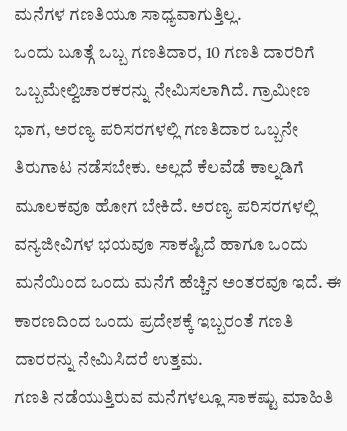ಮನೆಗಳ ಗಣತಿಯೂ ಸಾಧ್ಯವಾಗುತ್ತಿಲ್ಲ.
ಒಂದು ಬೂತ್ಗೆ ಒಬ್ಬ ಗಣತಿದಾರ, 10 ಗಣತಿ ದಾರರಿಗೆ ಒಬ್ಬಮೇಲ್ವಿಚಾರಕರನ್ನು ನೇಮಿಸಲಾಗಿದೆ. ಗ್ರಾಮೀಣ ಭಾಗ, ಅರಣ್ಯ ಪರಿಸರಗಳಲ್ಲಿ ಗಣತಿದಾರ ಒಬ್ಬನೇ ತಿರುಗಾಟ ನಡೆಸಬೇಕು. ಅಲ್ಲದೆ ಕೆಲವೆಡೆ ಕಾಲ್ನಡಿಗೆ ಮೂಲಕವೂ ಹೋಗ ಬೇಕಿದೆ. ಅರಣ್ಯ ಪರಿಸರಗಳಲ್ಲಿ ವನ್ಯಜೀವಿಗಳ ಭಯವೂ ಸಾಕಷ್ಟಿದೆ ಹಾಗೂ ಒಂದು ಮನೆಯಿಂದ ಒಂದು ಮನೆಗೆ ಹೆಚ್ಚಿನ ಅಂತರವೂ ಇದೆ. ಈ ಕಾರಣದಿಂದ ಒಂದು ಪ್ರದೇಶಕ್ಕೆ ಇಬ್ಬರಂತೆ ಗಣತಿ ದಾರರನ್ನು ನೇಮಿಸಿದರೆ ಉತ್ತಮ.
ಗಣತಿ ನಡೆಯುತ್ತಿರುವ ಮನೆಗಳಲ್ಲೂ ಸಾಕಷ್ಟು ಮಾಹಿತಿ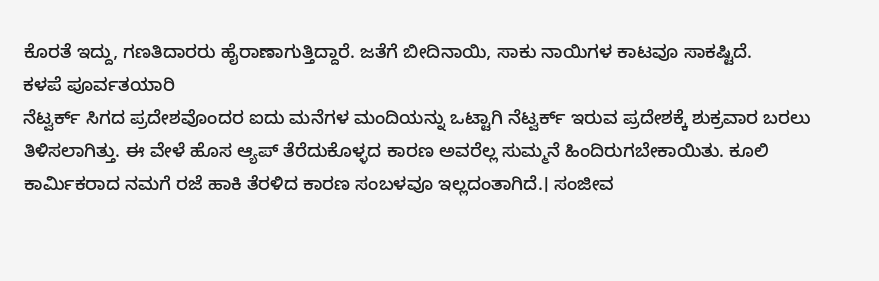ಕೊರತೆ ಇದ್ದು, ಗಣತಿದಾರರು ಹೈರಾಣಾಗುತ್ತಿದ್ದಾರೆ. ಜತೆಗೆ ಬೀದಿನಾಯಿ, ಸಾಕು ನಾಯಿಗಳ ಕಾಟವೂ ಸಾಕಷ್ಟಿದೆ.
ಕಳಪೆ ಪೂರ್ವತಯಾರಿ
ನೆಟ್ವರ್ಕ್ ಸಿಗದ ಪ್ರದೇಶವೊಂದರ ಐದು ಮನೆಗಳ ಮಂದಿಯನ್ನು ಒಟ್ಟಾಗಿ ನೆಟ್ವರ್ಕ್ ಇರುವ ಪ್ರದೇಶಕ್ಕೆ ಶುಕ್ರವಾರ ಬರಲು ತಿಳಿಸಲಾಗಿತ್ತು. ಈ ವೇಳೆ ಹೊಸ ಆ್ಯಪ್ ತೆರೆದುಕೊಳ್ಳದ ಕಾರಣ ಅವರೆಲ್ಲ ಸುಮ್ಮನೆ ಹಿಂದಿರುಗಬೇಕಾಯಿತು. ಕೂಲಿ ಕಾರ್ಮಿಕರಾದ ನಮಗೆ ರಜೆ ಹಾಕಿ ತೆರಳಿದ ಕಾರಣ ಸಂಬಳವೂ ಇಲ್ಲದಂತಾಗಿದೆ.। ಸಂಜೀವ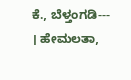ಕೆ., ಬೆಳ್ತಂಗಡಿ---
। ಹೇಮಲತಾ,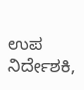ಉಪ ನಿರ್ದೇಶಕಿ,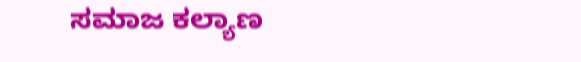ಸಮಾಜ ಕಲ್ಯಾಣ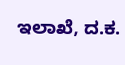ಇಲಾಖೆ, ದ.ಕ.